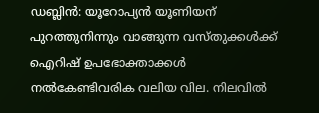ഡബ്ലിൻ: യൂറോപ്യൻ യൂണിയന് പുറത്തുനിന്നും വാങ്ങുന്ന വസ്തുക്കൾക്ക് ഐറിഷ് ഉപഭോക്താക്കൾ നൽകേണ്ടിവരിക വലിയ വില. നിലവിൽ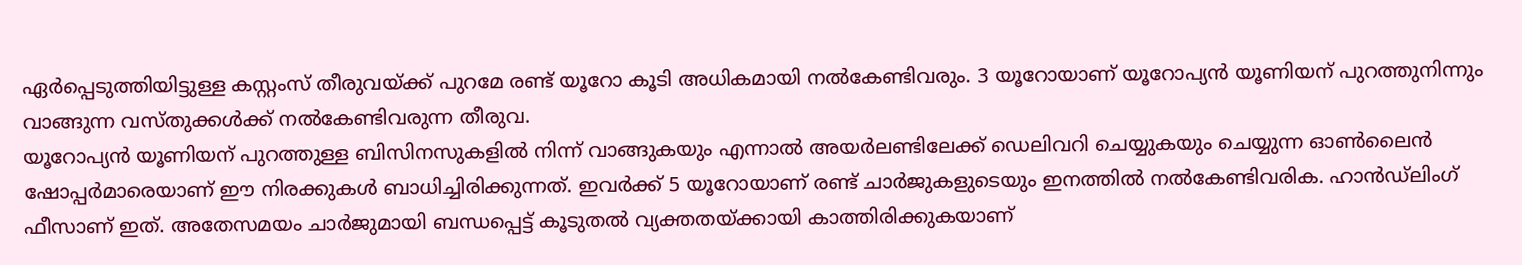ഏർപ്പെടുത്തിയിട്ടുള്ള കസ്റ്റംസ് തീരുവയ്ക്ക് പുറമേ രണ്ട് യൂറോ കൂടി അധികമായി നൽകേണ്ടിവരും. 3 യൂറോയാണ് യൂറോപ്യൻ യൂണിയന് പുറത്തുനിന്നും വാങ്ങുന്ന വസ്തുക്കൾക്ക് നൽകേണ്ടിവരുന്ന തീരുവ.
യൂറോപ്യൻ യൂണിയന് പുറത്തുള്ള ബിസിനസുകളിൽ നിന്ന് വാങ്ങുകയും എന്നാൽ അയർലണ്ടിലേക്ക് ഡെലിവറി ചെയ്യുകയും ചെയ്യുന്ന ഓൺലൈൻ ഷോപ്പർമാരെയാണ് ഈ നിരക്കുകൾ ബാധിച്ചിരിക്കുന്നത്. ഇവർക്ക് 5 യൂറോയാണ് രണ്ട് ചാർജുകളുടെയും ഇനത്തിൽ നൽകേണ്ടിവരിക. ഹാൻഡ്ലിംഗ് ഫീസാണ് ഇത്. അതേസമയം ചാർജുമായി ബന്ധപ്പെട്ട് കൂടുതൽ വ്യക്തതയ്ക്കായി കാത്തിരിക്കുകയാണ്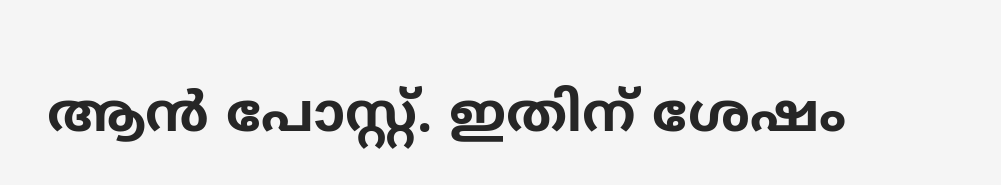ആൻ പോസ്റ്റ്. ഇതിന് ശേഷം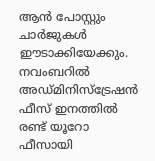ആൻ പോസ്റ്റും ചാർജുകൾ ഈടാക്കിയേക്കും. നവംബറിൽ അഡ്മിനിസ്ട്രേഷൻ ഫീസ് ഇനത്തിൽ രണ്ട് യൂറോ ഫീസായി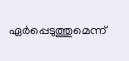ഏർപ്പെടുത്തുമെന്ന്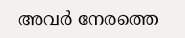അവർ നേരത്തെ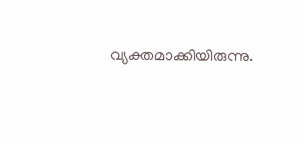വ്യക്തമാക്കിയിരുന്നു.